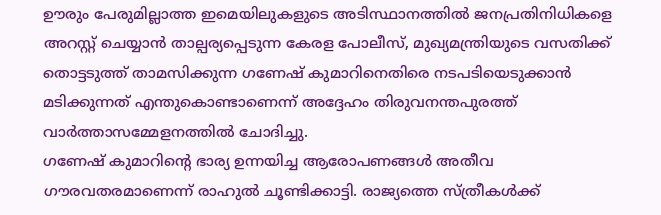ഊരും പേരുമില്ലാത്ത ഇമെയിലുകളുടെ അടിസ്ഥാനത്തിൽ ജനപ്രതിനിധികളെ അറസ്റ്റ് ചെയ്യാൻ താല്പര്യപ്പെടുന്ന കേരള പോലീസ്, മുഖ്യമന്ത്രിയുടെ വസതിക്ക് തൊട്ടടുത്ത് താമസിക്കുന്ന ഗണേഷ് കുമാറിനെതിരെ നടപടിയെടുക്കാൻ മടിക്കുന്നത് എന്തുകൊണ്ടാണെന്ന് അദ്ദേഹം തിരുവനന്തപുരത്ത് വാർത്താസമ്മേളനത്തിൽ ചോദിച്ചു.
ഗണേഷ് കുമാറിന്റെ ഭാര്യ ഉന്നയിച്ച ആരോപണങ്ങൾ അതീവ ഗൗരവതരമാണെന്ന് രാഹുൽ ചൂണ്ടിക്കാട്ടി. രാജ്യത്തെ സ്ത്രീകൾക്ക്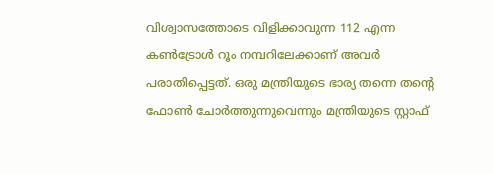വിശ്വാസത്തോടെ വിളിക്കാവുന്ന 112 എന്ന കൺട്രോൾ റൂം നമ്പറിലേക്കാണ് അവർ പരാതിപ്പെട്ടത്. ഒരു മന്ത്രിയുടെ ഭാര്യ തന്നെ തന്റെ ഫോൺ ചോർത്തുന്നുവെന്നും മന്ത്രിയുടെ സ്റ്റാഫ്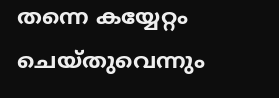തന്നെ കയ്യേറ്റം ചെയ്തുവെന്നും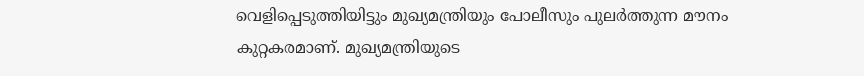വെളിപ്പെടുത്തിയിട്ടും മുഖ്യമന്ത്രിയും പോലീസും പുലർത്തുന്ന മൗനം കുറ്റകരമാണ്. മുഖ്യമന്ത്രിയുടെ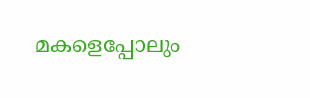മകളെപ്പോലും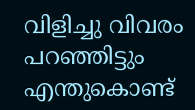വിളിച്ചു വിവരം പറഞ്ഞിട്ടും എന്തുകൊണ്ട്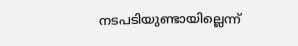നടപടിയുണ്ടായില്ലെന്ന്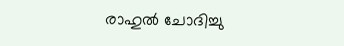രാഹുൽ ചോദിച്ചു